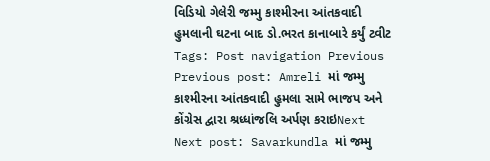વિડિયો ગેલેરી જમ્મુ કાશ્મીરના આંતકવાદી હુમલાની ઘટના બાદ ડો.ભરત કાનાબારે કર્યું ટ્વીટ Tags: Post navigation Previous Previous post: Amreli માં જમ્મુ કાશ્મીરના આંતકવાદી હુમલા સામે ભાજપ અને કોંગ્રેસ દ્વારા શ્રધ્ધાંજલિ અર્પણ કરાઇNext Next post: Savarkundla માં જમ્મુ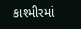કાશ્મીરમાં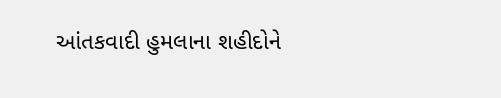આંતકવાદી હુમલાના શહીદોને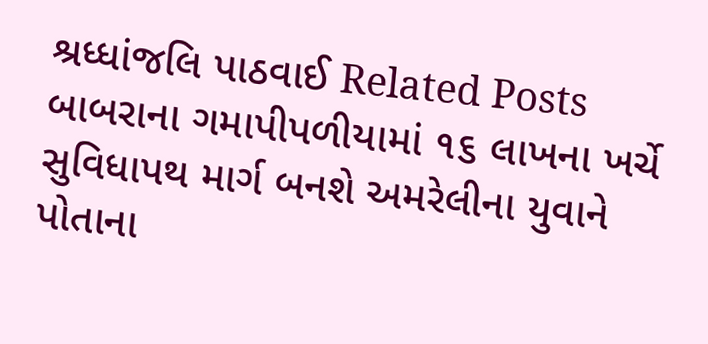શ્રધ્ધાંજલિ પાઠવાઈ Related Posts બાબરાના ગમાપીપળીયામાં ૧૬ લાખના ખર્ચે સુવિધાપથ માર્ગ બનશે અમરેલીના યુવાને પોતાના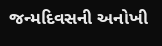જન્મદિવસની અનોખી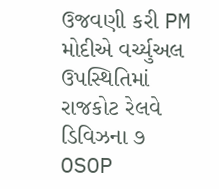ઉજવણી કરી PM મોદીએ વર્ચ્યુઅલ ઉપસ્થિતિમાં રાજકોટ રેલવે ડિવિઝના ૭ OSOP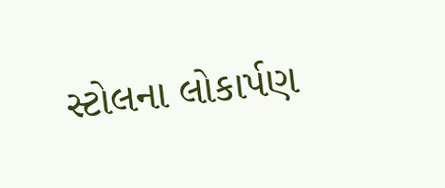સ્ટોલના લોકાર્પણ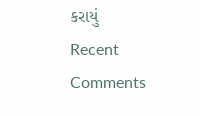કરાયું
Recent Comments